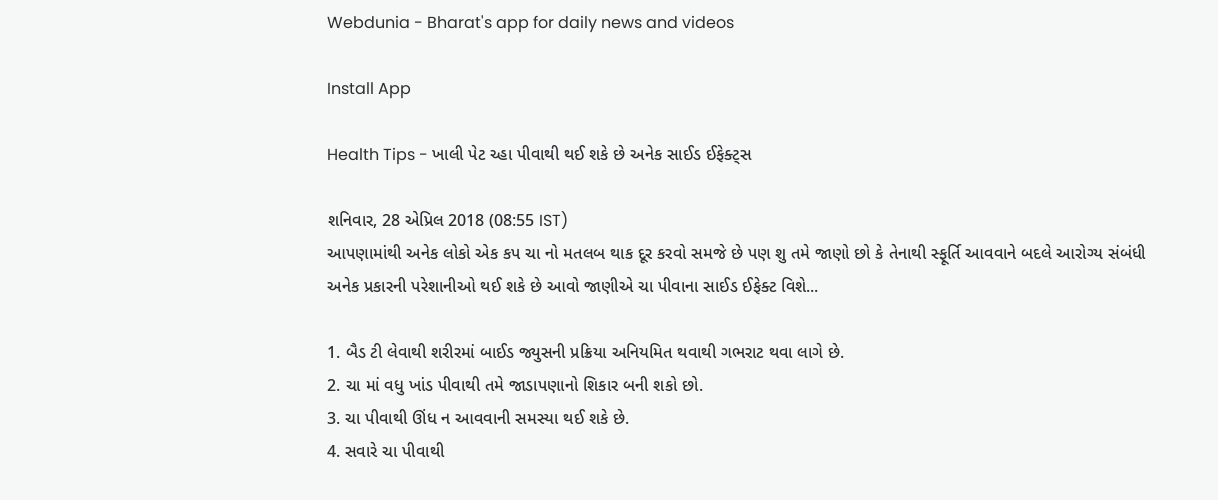Webdunia - Bharat's app for daily news and videos

Install App

Health Tips - ખાલી પેટ ચ્હા પીવાથી થઈ શકે છે અનેક સાઈડ ઈફેક્ટ્સ

શનિવાર, 28 એપ્રિલ 2018 (08:55 IST)
આપણામાંથી અનેક લોકો એક કપ ચા નો મતલબ થાક દૂર કરવો સમજે છે પણ શુ તમે જાણો છો કે તેનાથી સ્ફૂર્તિ આવવાને બદલે આરોગ્ય સંબંધી અનેક પ્રકારની પરેશાનીઓ થઈ શકે છે આવો જાણીએ ચા પીવાના સાઈડ ઈફેક્ટ વિશે...

1. બૈડ ટી લેવાથી શરીરમાં બાઈડ જ્યુસની પ્રક્રિયા અનિયમિત થવાથી ગભરાટ થવા લાગે છે.
2. ચા માં વધુ ખાંડ પીવાથી તમે જાડાપણાનો શિકાર બની શકો છો.
3. ચા પીવાથી ઊંધ ન આવવાની સમસ્યા થઈ શકે છે.
4. સવારે ચા પીવાથી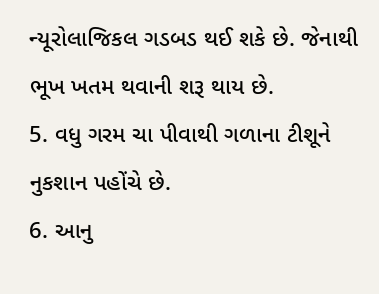ન્યૂરોલાજિકલ ગડબડ થઈ શકે છે. જેનાથી ભૂખ ખતમ થવાની શરૂ થાય છે.
5. વધુ ગરમ ચા પીવાથી ગળાના ટીશૂને નુકશાન પહોંચે છે.
6. આનુ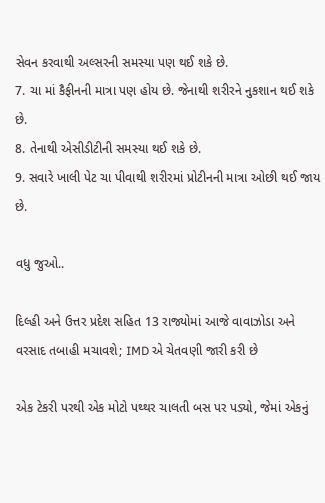સેવન કરવાથી અલ્સરની સમસ્યા પણ થઈ શકે છે.
7. ચા માં કૈફીનની માત્રા પણ હોય છે. જેનાથી શરીરને નુકશાન થઈ શકે છે.
8. તેનાથી એસીડીટીની સમસ્યા થઈ શકે છે.
9. સવારે ખાલી પેટ ચા પીવાથી શરીરમાં પ્રોટીનની માત્રા ઓછી થઈ જાય છે.

વધુ જુઓ..

દિલ્હી અને ઉત્તર પ્રદેશ સહિત 13 રાજ્યોમાં આજે વાવાઝોડા અને વરસાદ તબાહી મચાવશે; IMD એ ચેતવણી જારી કરી છે

એક ટેકરી પરથી એક મોટો પથ્થર ચાલતી બસ પર પડ્યો, જેમાં એકનું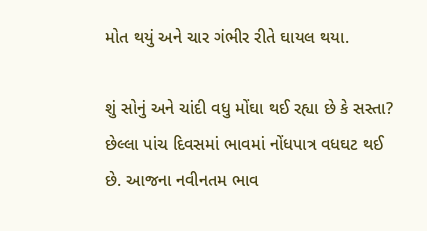મોત થયું અને ચાર ગંભીર રીતે ઘાયલ થયા.

શું સોનું અને ચાંદી વધુ મોંઘા થઈ રહ્યા છે કે સસ્તા? છેલ્લા પાંચ દિવસમાં ભાવમાં નોંધપાત્ર વધઘટ થઈ છે. આજના નવીનતમ ભાવ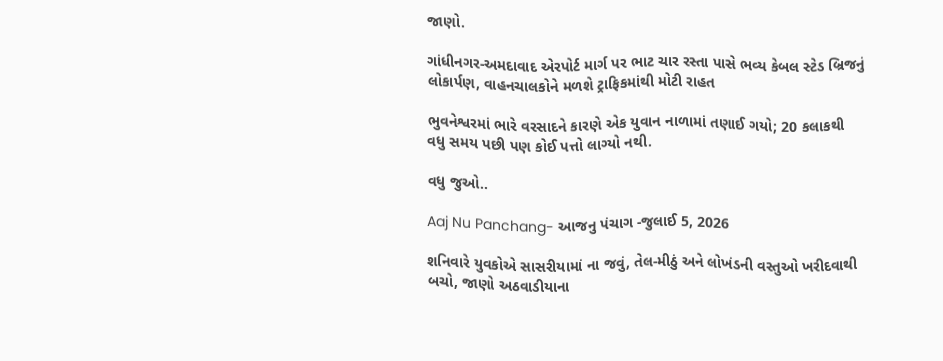જાણો.

ગાંધીનગર-અમદાવાદ એરપોર્ટ માર્ગ પર ભાટ ચાર રસ્તા પાસે ભવ્ય કેબલ સ્ટેડ બ્રિજનું લોકાર્પણ, વાહનચાલકોને મળશે ટ્રાફિકમાંથી મોટી રાહત

ભુવનેશ્વરમાં ભારે વરસાદને કારણે એક યુવાન નાળામાં તણાઈ ગયો; 20 કલાકથી વધુ સમય પછી પણ કોઈ પત્તો લાગ્યો નથી.

વધુ જુઓ..

Aaj Nu Panchang- આજનુ પંચાગ -જુલાઈ 5, 2026

શનિવારે યુવકોએ સાસરીયામાં ના જવું, તેલ-મીઠું અને લોખંડની વસ્તુઓ ખરીદવાથી બચો, જાણો અઠવાડીયાના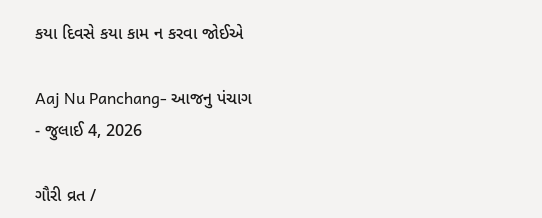કયા દિવસે કયા કામ ન કરવા જોઈએ

Aaj Nu Panchang- આજનુ પંચાગ - જુલાઈ 4, 2026

ગૌરી વ્રત /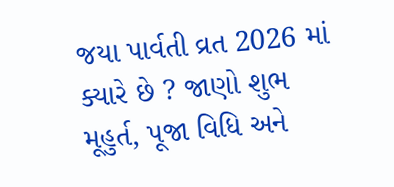જયા પાર્વતી વ્રત 2026 માં ક્યારે છે ? જાણો શુભ મૂહુર્ત, પૂજા વિધિ અને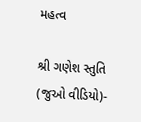મહત્વ

શ્રી ગણેશ સ્તુતિ (જુઓ વીડિયો)-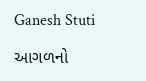Ganesh Stuti

આગળનો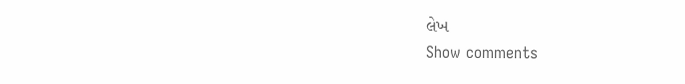લેખ
Show comments